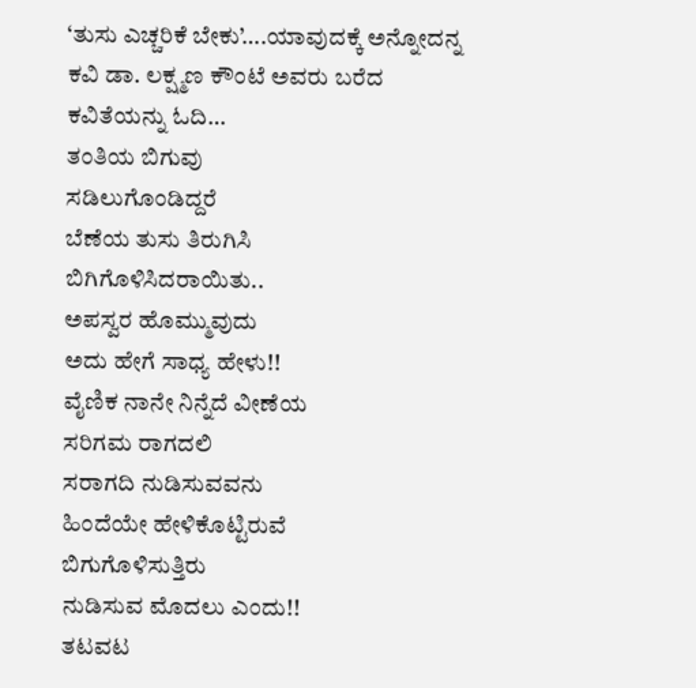‘ತುಸು ಎಚ್ಚರಿಕೆ ಬೇಕು’….ಯಾವುದಕ್ಕೆ ಅನ್ನೋದನ್ನ ಕವಿ ಡಾ. ಲಕ್ಷ್ಮಣ ಕೌಂಟೆ ಅವರು ಬರೆದ ಕವಿತೆಯನ್ನು ಓದಿ…
ತಂತಿಯ ಬಿಗುವು
ಸಡಿಲುಗೊಂಡಿದ್ದರೆ
ಬೆಣೆಯ ತುಸು ತಿರುಗಿಸಿ
ಬಿಗಿಗೊಳಿಸಿದರಾಯಿತು..
ಅಪಸ್ವರ ಹೊಮ್ಮುವುದು
ಅದು ಹೇಗೆ ಸಾಧ್ಯ ಹೇಳು!!
ವೈಣಿಕ ನಾನೇ ನಿನ್ನೆದೆ ವೀಣೆಯ
ಸರಿಗಮ ರಾಗದಲಿ
ಸರಾಗದಿ ನುಡಿಸುವವನು
ಹಿಂದೆಯೇ ಹೇಳಿಕೊಟ್ಟಿರುವೆ
ಬಿಗುಗೊಳಿಸುತ್ತಿರು
ನುಡಿಸುವ ಮೊದಲು ಎಂದು!!
ತಟವಟ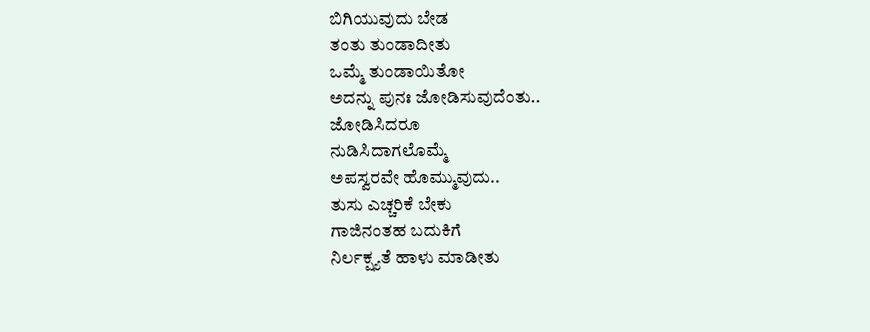ಬಿಗಿಯುವುದು ಬೇಡ
ತಂತು ತುಂಡಾದೀತು
ಒಮ್ಮೆ ತುಂಡಾಯಿತೋ
ಅದನ್ನು ಪುನಃ ಜೋಡಿಸುವುದೆಂತು..
ಜೋಡಿಸಿದರೂ
ನುಡಿಸಿದಾಗಲೊಮ್ಮೆ
ಅಪಸ್ವರವೇ ಹೊಮ್ಮುವುದು..
ತುಸು ಎಚ್ಚರಿಕೆ ಬೇಕು
ಗಾಜಿನಂತಹ ಬದುಕಿಗೆ
ನಿರ್ಲಕ್ಷ್ಯತೆ ಹಾಳು ಮಾಡೀತು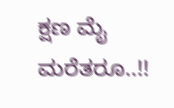ಕ್ಷಣ ಮೈ ಮರೆತರೂ..!!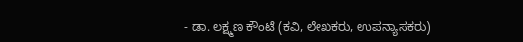- ಡಾ. ಲಕ್ಷ್ಮಣ ಕೌಂಟೆ (ಕವಿ, ಲೇಖಕರು, ಉಪನ್ಯಾಸಕರು)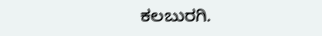ಕಲಬುರಗಿ.